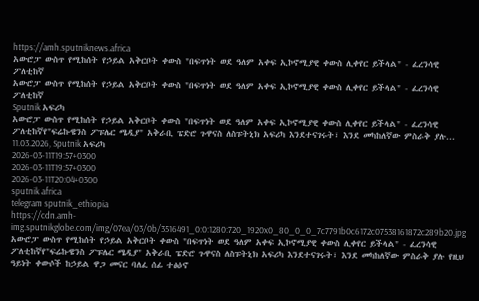https://amh.sputniknews.africa
አውሮፓ ውስጥ የሚከሰት የኃይል አቅርቦት ቀውስ "በፍጥነት ወደ ዓለም አቀፍ ኢኮኖሚያዊ ቀውስ ሊቀየር ይችላል" - ፈረንሳዊ ፖለቲከኛ
አውሮፓ ውስጥ የሚከሰት የኃይል አቅርቦት ቀውስ "በፍጥነት ወደ ዓለም አቀፍ ኢኮኖሚያዊ ቀውስ ሊቀየር ይችላል" - ፈረንሳዊ ፖለቲከኛ
Sputnik አፍሪካ
አውሮፓ ውስጥ የሚከሰት የኃይል አቅርቦት ቀውስ "በፍጥነት ወደ ዓለም አቀፍ ኢኮኖሚያዊ ቀውስ ሊቀየር ይችላል" - ፈረንሳዊ ፖለቲከኛየ"ፍሬኩዌንስ ፖፑሌር ሜዲያ" አቅራቢ ፔድሮ ጉዋናስ ለስፑትኒክ አፍሪካ እንደተናገሩት፣ እንደ መካከለኛው ምስራቅ ያሉ... 11.03.2026, Sputnik አፍሪካ
2026-03-11T19:57+0300
2026-03-11T19:57+0300
2026-03-11T20:04+0300
sputnik africa
telegram sputnik_ethiopia
https://cdn.amh-img.sputnikglobe.com/img/07ea/03/0b/3516491_0:0:1280:720_1920x0_80_0_0_7c7791b0c6172c07538161872c289b20.jpg
አውሮፓ ውስጥ የሚከሰት የኃይል አቅርቦት ቀውስ "በፍጥነት ወደ ዓለም አቀፍ ኢኮኖሚያዊ ቀውስ ሊቀየር ይችላል" - ፈረንሳዊ ፖለቲከኛየ"ፍሬኩዌንስ ፖፑሌር ሜዲያ" አቅራቢ ፔድሮ ጉዋናስ ለስፑትኒክ አፍሪካ እንደተናገሩት፣ እንደ መካከለኛው ምስራቅ ያሉ የዚህ ዓይነት ቀውሶች ከኃይል ዋጋ መናር ባለፈ ሰፊ ተፅዕኖ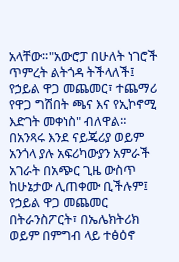አላቸው።"አውሮፓ በሁለት ነገሮች ጥምረት ልትጎዳ ትችላለች፤ የኃይል ዋጋ መጨመር፣ ተጨማሪ የዋጋ ግሽበት ጫና እና የኢኮኖሚ እድገት መቀነስ" ብለዋል። በአንጻሩ እንደ ናይጄሪያ ወይም አንጎላ ያሉ አፍሪካውያን አምራች አገራት በአጭር ጊዜ ውስጥ ከሁኔታው ሊጠቀሙ ቢችሉም፤ የኃይል ዋጋ መጨመር በትራንስፖርት፣ በኤሌክትሪክ ወይም በምግብ ላይ ተፅዕኖ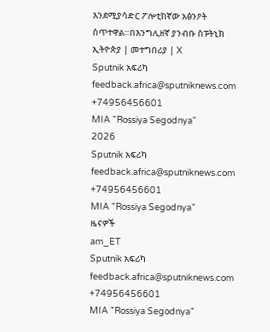እንደሚያሳድር ፖሎቲከኛው አፅንዖት ሰጥተዋል።በእንግሊዘኛ ያንብቡ ስፑትኒክ ኢትዮጵያ | መተግበሪያ | X
Sputnik አፍሪካ
feedback.africa@sputniknews.com
+74956456601
MIA "Rossiya Segodnya"
2026
Sputnik አፍሪካ
feedback.africa@sputniknews.com
+74956456601
MIA "Rossiya Segodnya"
ዜናዎች
am_ET
Sputnik አፍሪካ
feedback.africa@sputniknews.com
+74956456601
MIA "Rossiya Segodnya"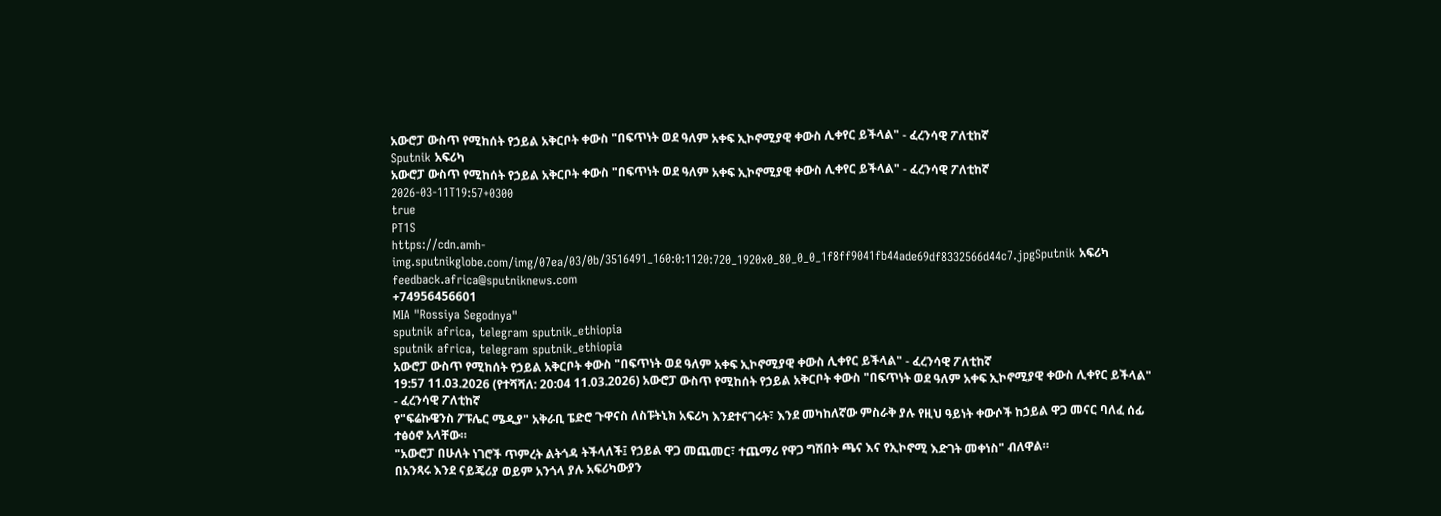አውሮፓ ውስጥ የሚከሰት የኃይል አቅርቦት ቀውስ "በፍጥነት ወደ ዓለም አቀፍ ኢኮኖሚያዊ ቀውስ ሊቀየር ይችላል" - ፈረንሳዊ ፖለቲከኛ
Sputnik አፍሪካ
አውሮፓ ውስጥ የሚከሰት የኃይል አቅርቦት ቀውስ "በፍጥነት ወደ ዓለም አቀፍ ኢኮኖሚያዊ ቀውስ ሊቀየር ይችላል" - ፈረንሳዊ ፖለቲከኛ
2026-03-11T19:57+0300
true
PT1S
https://cdn.amh-img.sputnikglobe.com/img/07ea/03/0b/3516491_160:0:1120:720_1920x0_80_0_0_1f8ff9041fb44ade69df8332566d44c7.jpgSputnik አፍሪካ
feedback.africa@sputniknews.com
+74956456601
MIA "Rossiya Segodnya"
sputnik africa, telegram sputnik_ethiopia
sputnik africa, telegram sputnik_ethiopia
አውሮፓ ውስጥ የሚከሰት የኃይል አቅርቦት ቀውስ "በፍጥነት ወደ ዓለም አቀፍ ኢኮኖሚያዊ ቀውስ ሊቀየር ይችላል" - ፈረንሳዊ ፖለቲከኛ
19:57 11.03.2026 (የተሻሻለ: 20:04 11.03.2026) አውሮፓ ውስጥ የሚከሰት የኃይል አቅርቦት ቀውስ "በፍጥነት ወደ ዓለም አቀፍ ኢኮኖሚያዊ ቀውስ ሊቀየር ይችላል" - ፈረንሳዊ ፖለቲከኛ
የ"ፍሬኩዌንስ ፖፑሌር ሜዲያ" አቅራቢ ፔድሮ ጉዋናስ ለስፑትኒክ አፍሪካ እንደተናገሩት፣ እንደ መካከለኛው ምስራቅ ያሉ የዚህ ዓይነት ቀውሶች ከኃይል ዋጋ መናር ባለፈ ሰፊ ተፅዕኖ አላቸው።
"አውሮፓ በሁለት ነገሮች ጥምረት ልትጎዳ ትችላለች፤ የኃይል ዋጋ መጨመር፣ ተጨማሪ የዋጋ ግሽበት ጫና እና የኢኮኖሚ እድገት መቀነስ" ብለዋል።
በአንጻሩ እንደ ናይጄሪያ ወይም አንጎላ ያሉ አፍሪካውያን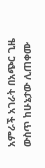አምራች አገራት በአጭር ጊዜ ውስጥ ከሁኔታው ሊጠቀሙ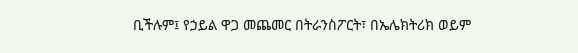ቢችሉም፤ የኃይል ዋጋ መጨመር በትራንስፖርት፣ በኤሌክትሪክ ወይም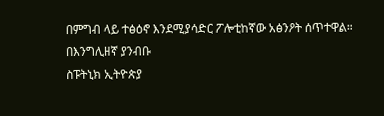በምግብ ላይ ተፅዕኖ እንደሚያሳድር ፖሎቲከኛው አፅንዖት ሰጥተዋል።
በእንግሊዘኛ ያንብቡ
ስፑትኒክ ኢትዮጵያ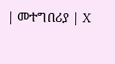| መተግበሪያ | X